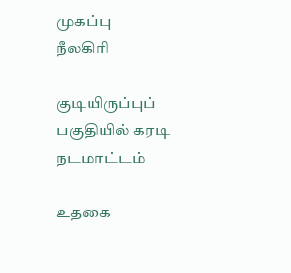முகப்பு
நீலகிரி

குடியிருப்புப் பகுதியில் கரடி நடமாட்டம்

உதகை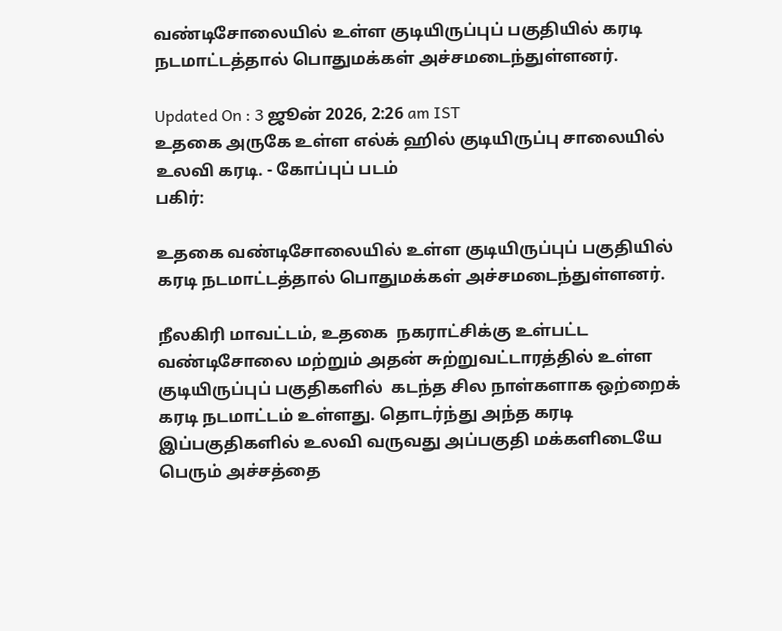வண்டிசோலையில் உள்ள குடியிருப்புப் பகுதியில் கரடி நடமாட்டத்தால் பொதுமக்கள் அச்சமடைந்துள்ளனர்.

Updated On : 3 ஜூன் 2026, 2:26 am IST
உதகை அருகே உள்ள எல்க் ஹில் குடியிருப்பு சாலையில் உலவி கரடி. - கோப்புப் படம்
பகிர்:

உதகை வண்டிசோலையில் உள்ள குடியிருப்புப் பகுதியில் கரடி நடமாட்டத்தால் பொதுமக்கள் அச்சமடைந்துள்ளனர்.

நீலகிரி மாவட்டம், உதகை  நகராட்சிக்கு உள்பட்ட வண்டிசோலை மற்றும் அதன் சுற்றுவட்டாரத்தில் உள்ள குடியிருப்புப் பகுதிகளில்  கடந்த சில நாள்களாக ஒற்றைக் கரடி நடமாட்டம் உள்ளது. தொடர்ந்து அந்த கரடி இப்பகுதிகளில் உலவி வருவது அப்பகுதி மக்களிடையே பெரும் அச்சத்தை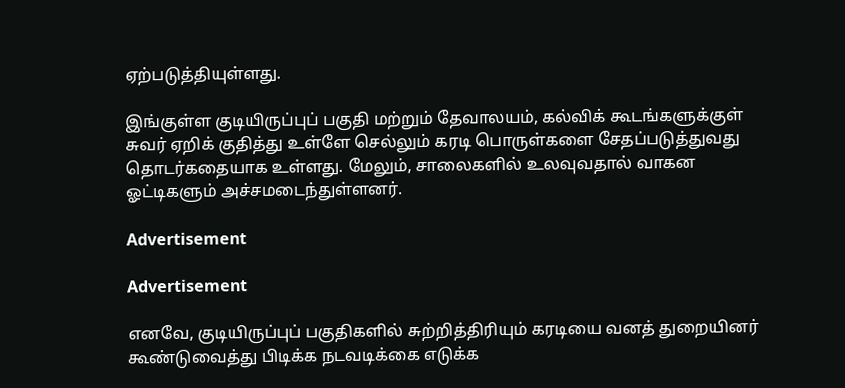ஏற்படுத்தியுள்ளது.

இங்குள்ள குடியிருப்புப் பகுதி மற்றும் தேவாலயம், கல்விக் கூடங்களுக்குள் சுவர் ஏறிக் குதித்து உள்ளே செல்லும் கரடி பொருள்களை சேதப்படுத்துவது தொடர்கதையாக உள்ளது. மேலும், சாலைகளில் உலவுவதால் வாகன ஓட்டிகளும் அச்சமடைந்துள்ளனர்.

Advertisement

Advertisement

எனவே, குடியிருப்புப் பகுதிகளில் சுற்றித்திரியும் கரடியை வனத் துறையினர் கூண்டுவைத்து பிடிக்க நடவடிக்கை எடுக்க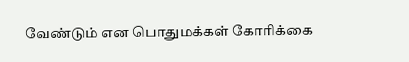வேண்டும் என பொதுமக்கள் கோரிக்கை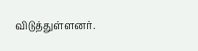விடுத்துள்ளனர்.